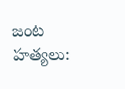జంట హత్యలు: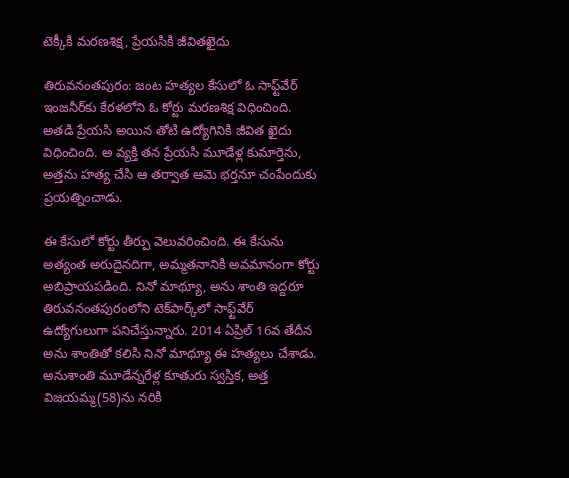టెక్కీకి మరణశిక్ష, ప్రేయసికి జీవితఖైదు

తిరువనంతపురం: జంట హత్యల కేసులో ఓ సాఫ్ట్‌వేర్ ఇంజనీర్‌కు కేరళలోని ఓ కోర్టు మరణశిక్ష విధించింది. అతడి ప్రేయసి అయిన తోటి ఉద్యోగినికి జీవిత ఖైదు విధించింది. అ వ్యక్తి తన ప్రేయసి మూడేళ్ల కుమార్తెను, అత్తను హత్య చేసి ఆ తర్వాత ఆమె భర్తనూ చంపేందుకు ప్రయత్నించాడు.

ఈ కేసులో కోర్టు తీర్పు వెలువరించింది. ఈ కేసును అత్యంత అరుదైనదిగా, అమ్మతనానికి అవమానంగా కోర్టు అబిప్రాయపడింది. నినో మాథ్యూ, అను శాంతి ఇద్దరూ తిరువనంతపురంలోని టెక్‌పార్క్‌లో సాఫ్ట్‌వేర్‌ ఉద్యోగులుగా పనిచేస్తున్నారు. 2014 ఏప్రిల్ 16వ తేదీన అను శాంతితో కలిసి నినో మాథ్యూ ఈ హత్యలు చేశాడు. అనుశాంతి మూడేన్నరేళ్ల కూతురు స్వస్తిక, అత్త విజయమ్మ(58)ను నరికి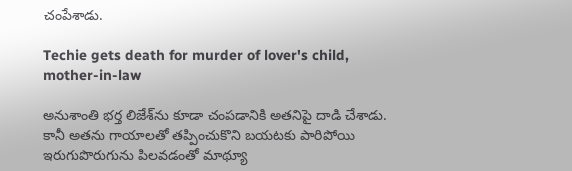చంపేశాడు.

Techie gets death for murder of lover's child, mother-in-law

అనుశాంతి భర్త లిజేశ్‌ను కూడా చంపడానికి అతనిపై దాడి చేశాడు. కానీ అతను గాయాలతో తప్పించుకొని బయటకు పారిపోయి ఇరుగుపొరుగును పిలవడంతో మాథ్యూ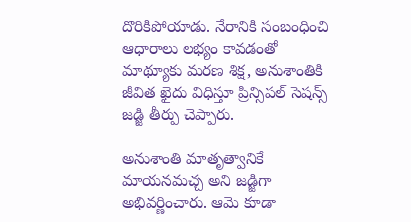దొరికిపోయాడు. నేరానికి సంబంధించి ఆధారాలు లభ్యం కావడంతో మాథ్యూకు మరణ శిక్ష, అనుశాంతికి జీవిత ఖైదు విధిస్తూ ప్రిన్సిపల్‌ సెషన్స్‌ జడ్జి తీర్పు చెప్పారు.

అనుశాంతి మాతృత్వానికే మాయనమచ్చ అని జడ్జిగా అభివర్ణించారు. ఆమె కూడా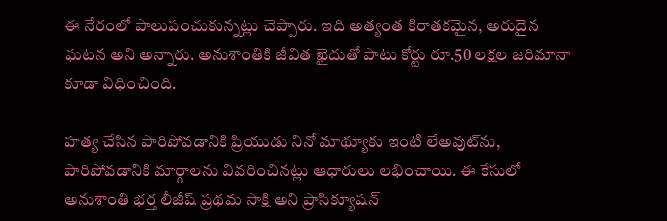ఈ నేరంలో పాలుపంచుకున్నట్లు చెప్పారు. ఇది అత్యంత కిరాతకమైన, అరుదైన ఘటన అని అన్నారు. అనుశాంతికి జీవిత ఖైదుతో పాటు కోర్టు రూ.50 లక్షల జరిమానా కూడా విధించింది.

హత్య చేసిన పారిపోవడానికి ప్రియుడు నినో మాథ్యూకు ఇంటి లేఅవుట్‌ను, పారిపోవడానికి మార్గాలను వివరించినట్లు ఆధారులు లభించాయి. ఈ కేసులో అనుశాంతి భర్త లీజీష్ ప్రథమ సాక్షి అని ప్రాసిక్యూషన్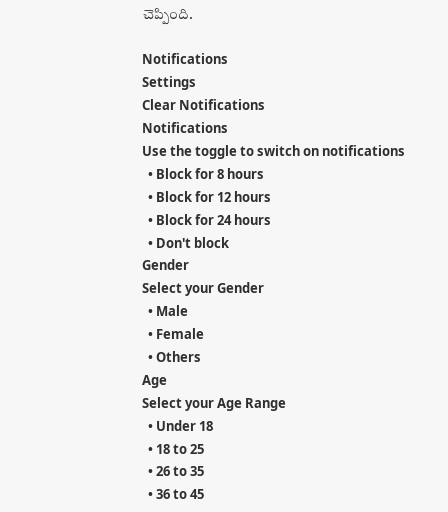చెప్పింది.

Notifications
Settings
Clear Notifications
Notifications
Use the toggle to switch on notifications
  • Block for 8 hours
  • Block for 12 hours
  • Block for 24 hours
  • Don't block
Gender
Select your Gender
  • Male
  • Female
  • Others
Age
Select your Age Range
  • Under 18
  • 18 to 25
  • 26 to 35
  • 36 to 45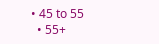• 45 to 55
  • 55+